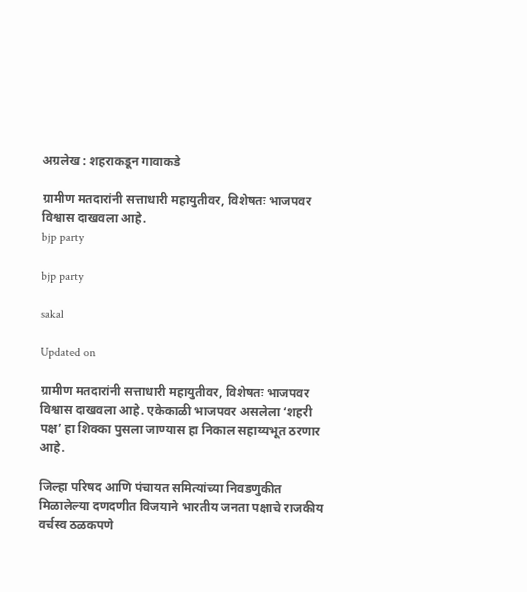अग्रलेख : शहराकडून गावाकडे

ग्रामीण मतदारांनी सत्ताधारी महायुतीवर, विशेषतः भाजपवर विश्वास दाखवला आहे.
bjp party

bjp party

sakal

Updated on

ग्रामीण मतदारांनी सत्ताधारी महायुतीवर, विशेषतः भाजपवर विश्वास दाखवला आहे. एकेकाळी भाजपवर असलेला ‘शहरी पक्ष’ हा शिक्का पुसला जाण्यास हा निकाल सहाय्यभूत ठरणार आहे.

जिल्हा परिषद आणि पंचायत समित्यांच्या निवडणुकीत मिळालेल्या दणदणीत विजयाने भारतीय जनता पक्षाचे राजकीय वर्चस्व ठळकपणे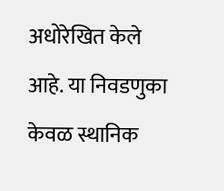अधोरेखित केले आहे. या निवडणुका केवळ स्थानिक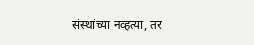संस्थांच्या नव्हत्या, तर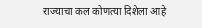राज्याचा कल कोणत्या दिशेला आहे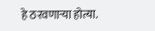हे ठरवणाऱ्या होत्या.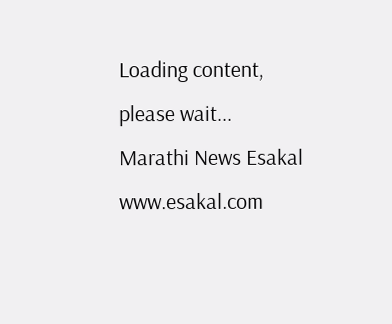Loading content, please wait...
Marathi News Esakal
www.esakal.com